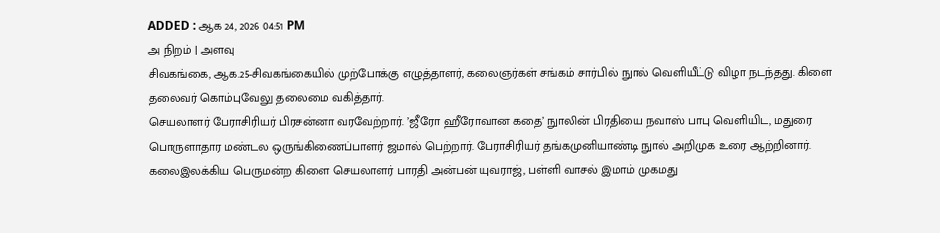ADDED : ஆக 24, 2026 04:51 PM
அ நிறம் | அளவு
சிவகங்கை, ஆக.25-சிவகங்கையில் முற்போக்கு எழுத்தாளர், கலைஞர்கள் சங்கம் சார்பில் நுால் வெளியீட்டு விழா நடந்தது. கிளை தலைவர் கொம்புவேலு தலைமை வகித்தார்.
செயலாளர் பேராசிரியர் பிரசன்னா வரவேற்றார். ’ஜீரோ ஹீரோவான கதை’ நுாலின் பிரதியை நவாஸ் பாபு வெளியிட, மதுரை பொருளாதார மண்டல ஒருங்கிணைப்பாளர் ஜமால் பெற்றார். பேராசிரியர் தங்கமுனியாண்டி நுால் அறிமுக உரை ஆற்றினார். கலைஇலக்கிய பெருமன்ற கிளை செயலாளர் பாரதி அன்பன் யுவராஜ், பள்ளி வாசல் இமாம் முகமது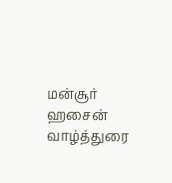மன்சூர் ஹசைன் வாழ்த்துரை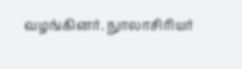வழங்கினர். நுாலாசிரியர்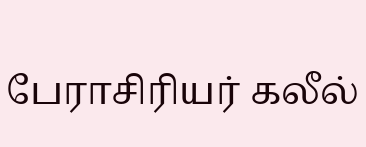பேராசிரியர் கலீல்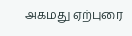அகமது ஏற்புரை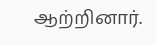ஆற்றினார்.